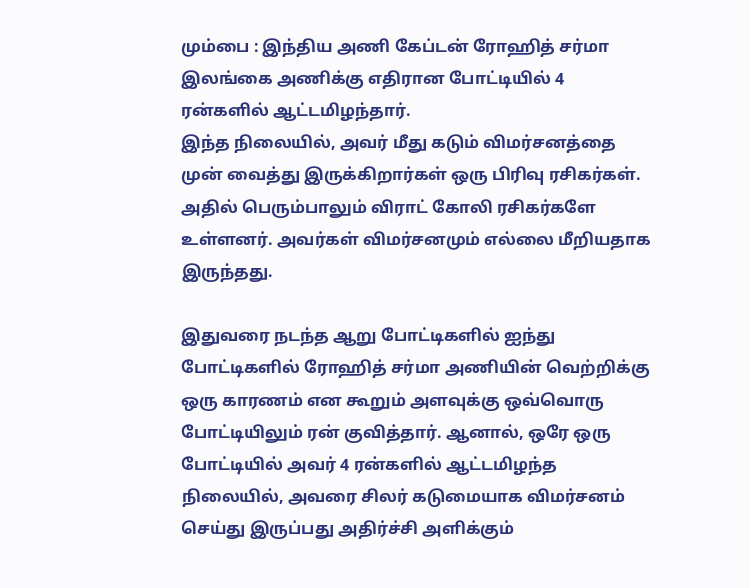மும்பை : இந்திய அணி கேப்டன் ரோஹித் சர்மா இலங்கை அணிக்கு எதிரான போட்டியில் 4 ரன்களில் ஆட்டமிழந்தார்.
இந்த நிலையில், அவர் மீது கடும் விமர்சனத்தை முன் வைத்து இருக்கிறார்கள் ஒரு பிரிவு ரசிகர்கள். அதில் பெரும்பாலும் விராட் கோலி ரசிகர்களே உள்ளனர். அவர்கள் விமர்சனமும் எல்லை மீறியதாக இருந்தது.

இதுவரை நடந்த ஆறு போட்டிகளில் ஐந்து போட்டிகளில் ரோஹித் சர்மா அணியின் வெற்றிக்கு ஒரு காரணம் என கூறும் அளவுக்கு ஒவ்வொரு போட்டியிலும் ரன் குவித்தார். ஆனால், ஒரே ஒரு போட்டியில் அவர் 4 ரன்களில் ஆட்டமிழந்த நிலையில், அவரை சிலர் கடுமையாக விமர்சனம் செய்து இருப்பது அதிர்ச்சி அளிக்கும்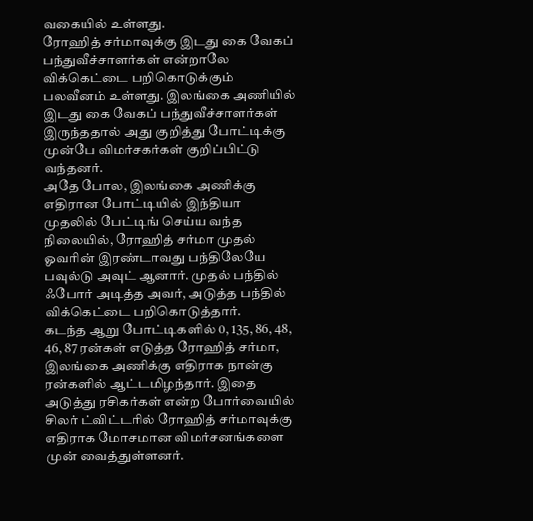வகையில் உள்ளது.
ரோஹித் சர்மாவுக்கு இடது கை வேகப் பந்துவீச்சாளர்கள் என்றாலே விக்கெட்டை பறிகொடுக்கும் பலவீனம் உள்ளது. இலங்கை அணியில் இடது கை வேகப் பந்துவீச்சாளர்கள் இருந்ததால் அது குறித்து போட்டிக்கு முன்பே விமர்சகர்கள் குறிப்பிட்டு வந்தனர்.
அதே போல, இலங்கை அணிக்கு எதிரான போட்டியில் இந்தியா முதலில் பேட்டிங் செய்ய வந்த நிலையில், ரோஹித் சர்மா முதல் ஓவரின் இரண்டாவது பந்திலேயே பவுல்டு அவுட் ஆனார். முதல் பந்தில் ஃபோர் அடித்த அவர், அடுத்த பந்தில் விக்கெட்டை பறிகொடுத்தார்.
கடந்த ஆறு போட்டிகளில் 0, 135, 86, 48, 46, 87 ரன்கள் எடுத்த ரோஹித் சர்மா, இலங்கை அணிக்கு எதிராக நான்கு ரன்களில் ஆட்டமிழந்தார். இதை அடுத்து ரசிகர்கள் என்ற போர்வையில் சிலர் ட்விட்டரில் ரோஹித் சர்மாவுக்கு எதிராக மோசமான விமர்சனங்களை முன் வைத்துள்ளனர்.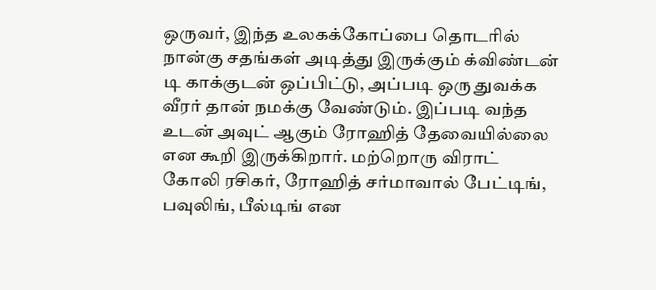ஒருவர், இந்த உலகக்கோப்பை தொடரில் நான்கு சதங்கள் அடித்து இருக்கும் க்விண்டன் டி காக்குடன் ஒப்பிட்டு, அப்படி ஒரு துவக்க வீரர் தான் நமக்கு வேண்டும். இப்படி வந்த உடன் அவுட் ஆகும் ரோஹித் தேவையில்லை என கூறி இருக்கிறார். மற்றொரு விராட் கோலி ரசிகர், ரோஹித் சர்மாவால் பேட்டிங், பவுலிங், பீல்டிங் என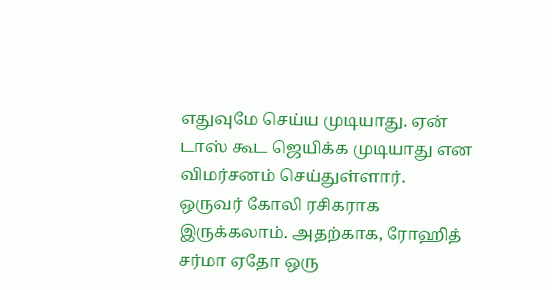எதுவுமே செய்ய முடியாது. ஏன் டாஸ் கூட ஜெயிக்க முடியாது என விமர்சனம் செய்துள்ளார்.
ஒருவர் கோலி ரசிகராக இருக்கலாம். அதற்காக, ரோஹித் சர்மா ஏதோ ஒரு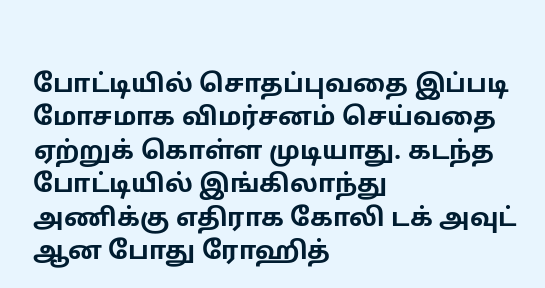போட்டியில் சொதப்புவதை இப்படி மோசமாக விமர்சனம் செய்வதை ஏற்றுக் கொள்ள முடியாது. கடந்த போட்டியில் இங்கிலாந்து அணிக்கு எதிராக கோலி டக் அவுட் ஆன போது ரோஹித்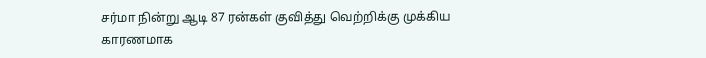சர்மா நின்று ஆடி 87 ரன்கள் குவித்து வெற்றிக்கு முக்கிய காரணமாக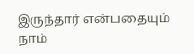இருந்தார் என்பதையும் நாம்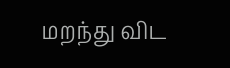மறந்து விட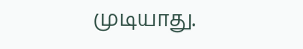முடியாது.